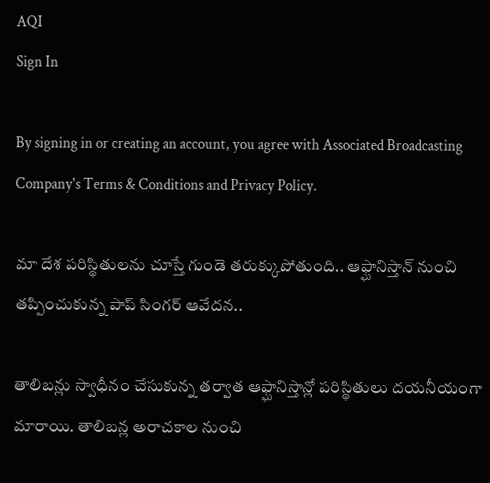AQI
Sign In

By signing in or creating an account, you agree with Associated Broadcasting Company's Terms & Conditions and Privacy Policy.

మా దేశ పరిస్థితులను చూస్తే గుండె తరుక్కుపోతుంది.. ఆఫ్ఘానిస్తాన్ నుంచి తప్పించుకున్న పాప్ సింగర్ ఆవేదన..

తాలిబన్లు స్వాధీనం చేసుకున్న తర్వాత ఆఫ్ఘానిస్తాన్లో పరిస్థితులు దయనీయంగా మారాయి. తాలిబన్ల అరాచకాల నుంచి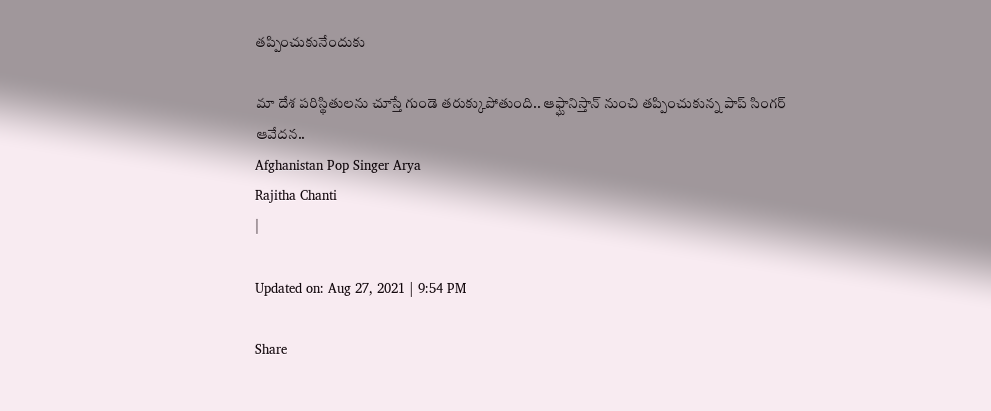తప్పించుకునేందుకు

మా దేశ పరిస్థితులను చూస్తే గుండె తరుక్కుపోతుంది.. ఆఫ్ఘానిస్తాన్ నుంచి తప్పించుకున్న పాప్ సింగర్ ఆవేదన..
Afghanistan Pop Singer Arya
Rajitha Chanti
|

Updated on: Aug 27, 2021 | 9:54 PM

Share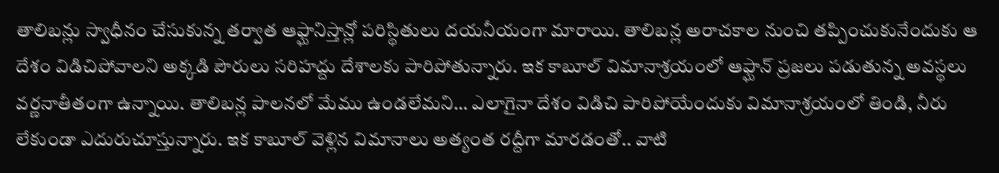తాలిబన్లు స్వాధీనం చేసుకున్న తర్వాత ఆఫ్ఘానిస్తాన్లో పరిస్థితులు దయనీయంగా మారాయి. తాలిబన్ల అరాచకాల నుంచి తప్పించుకునేందుకు ఆ దేశం విడిచిపోవాలని అక్కడి పౌరులు సరిహద్దు దేశాలకు పారిపోతున్నారు. ఇక కాబూల్ విమానాశ్రయంలో ఆఫ్ఘాన్ ప్రజలు పడుతున్న అవస్థలు వర్ణనాతీతంగా ఉన్నాయి. తాలిబన్ల పాలనలో మేము ఉండలేమని… ఎలాగైనా దేశం విడిచి పారిపోయేందుకు విమానాశ్రయంలో తిండి, నీరు లేకుండా ఎదురుచూస్తున్నారు. ఇక కాబూల్ వెళ్లిన విమానాలు అత్యంత రద్దీగా మారడంతో.. వాటి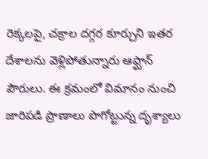రెక్కలపై, చక్రాల దగ్గర కూర్చుని ఇతర దేశాలను వెళ్లిపోతున్నారు ఆఫ్ఘాన్ పౌరులు. ఈ క్రమంలో విమానం నుంచి జారిపడి ప్రాణాలు పొగోట్టున్న దృశ్యాలు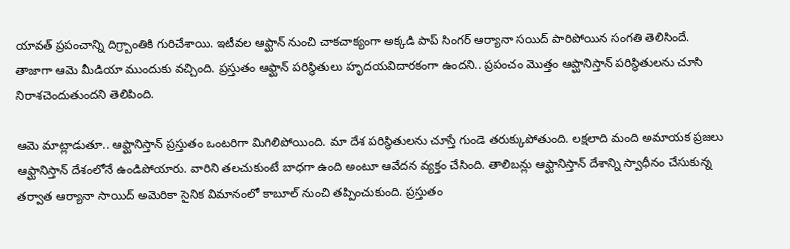యావత్ ప్రపంచాన్ని దిగ్ర్బాంతికి గురిచేశాయి. ఇటీవల ఆఫ్ఘాన్ నుంచి చాకచాక్యంగా అక్కడి పాప్ సింగర్ ఆర్యానా సయిద్ పారిపోయిన సంగతి తెలిసిందే. తాజాగా ఆమె మీడియా ముందుకు వచ్చింది. ప్రస్తుతం ఆఫ్ఘాన్ పరిస్థితులు హృదయవిదారకంగా ఉందని.. ప్రపంచం మొత్తం ఆప్ఘానిస్తాన్ పరిస్థితులను చూసి నిరాశచెందుతుందని తెలిపింది.

ఆమె మాట్లాడుతూ.. ఆఫ్ఘానిస్తాన్ ప్రస్తుతం ఒంటరిగా మిగిలిపోయింది. మా దేశ పరిస్థితులను చూస్తే గుండె తరుక్కుపోతుంది. లక్షలాది మంది అమాయక ప్రజలు ఆఫ్ఘానిస్తాన్ దేశంలోనే ఉండిపోయారు. వారిని తలచుకుంటే బాధగా ఉంది అంటూ ఆవేదన వ్యక్తం చేసింది. తాలిబన్లు ఆఫ్ఘానిస్తాన్ దేశాన్ని స్వాధీనం చేసుకున్న తర్వాత ఆర్యానా సాయిద్ అమెరికా సైనిక విమానంలో కాబూల్ నుంచి తప్పించుకుంది. ప్రస్తుతం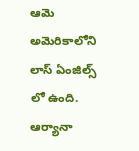ఆమె అమెరికాలోని లాస్ ఏంజిల్స్ లో ఉంది. ఆర్యానా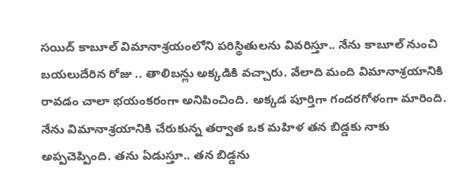సయిద్ కాబూల్ విమానాశ్రయంలోని పరిస్థితులను వివరిస్తూ.. నేను కాబూల్ నుంచి బయలుదేరిన రోజు .. తాలిబన్లు అక్కడికి వచ్చారు. వేలాది మంది విమానాశ్రయానికి రావడం చాలా భయంకరంగా అనిపించింది. అక్కడ పూర్తిగా గందరగోళంగా మారింది. నేను విమానాశ్రయానికి చేరుకున్న తర్వాత ఒక మహిళ తన బిడ్డకు నాకు అప్పచెప్పింది. తను ఏడుస్తూ.. తన బిడ్డను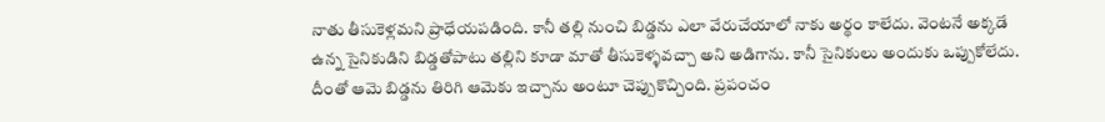నాతు తీసుకెళ్లమని ప్రాధేయపడింది. కానీ తల్లి నుంచి బిడ్డను ఎలా వేరుచేయాలో నాకు అర్థం కాలేదు. వెంటనే అక్కడే ఉన్న సైనికుడిని బిడ్డతోపాటు తల్లిని కూడా మాతో తీసుకెళ్ళవచ్చా అని అడిగాను. కానీ సైనికులు అందుకు ఒప్పుకోలేదు. దీంతో ఆమె బిడ్డను తిరిగి ఆమెకు ఇచ్చాను అంటూ చెప్పుకొచ్చింది. ప్రపంచం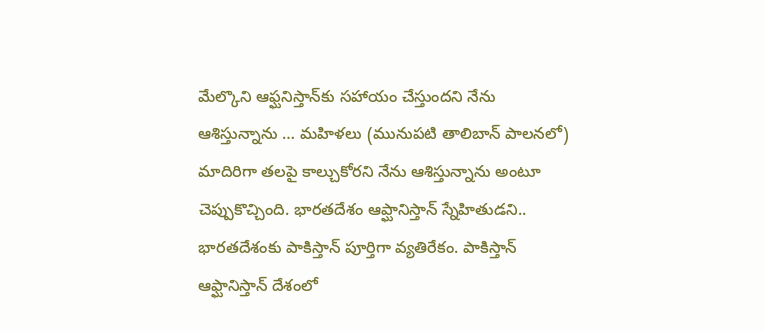మేల్కొని ఆఫ్ఘనిస్తాన్‌కు సహాయం చేస్తుందని నేను ఆశిస్తున్నాను … మహిళలు (మునుపటి తాలిబాన్ పాలనలో) మాదిరిగా తలపై కాల్చుకోరని నేను ఆశిస్తున్నాను అంటూ చెప్పుకొచ్చింది. భారతదేశం ఆప్ఘానిస్తాన్ స్నేహితుడని.. భారతదేశంకు పాకిస్తాన్ పూర్తిగా వ్యతిరేకం. పాకిస్తాన్ ఆఫ్ఘానిస్తాన్ దేశంలో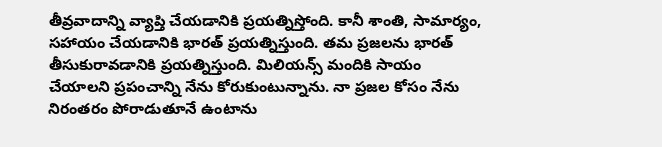తీవ్రవాదాన్ని వ్యాప్తి చేయడానికి ప్రయత్నిస్తోంది. కానీ శాంతి, సామార్యం, సహాయం చేయడానికి భారత్ ప్రయత్నిస్తుంది. తమ ప్రజలను భారత్ తీసుకురావడానికి ప్రయత్నిస్తుంది. మిలియన్స్ మందికి సాయం చేయాలని ప్రపంచాన్ని నేను కోరుకుంటున్నాను. నా ప్రజల కోసం నేను నిరంతరం పోరాడుతూనే ఉంటాను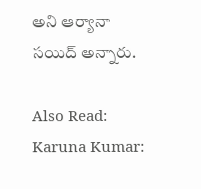అని ఆర్యానా సయిద్ అన్నారు.

Also Read: Karuna Kumar: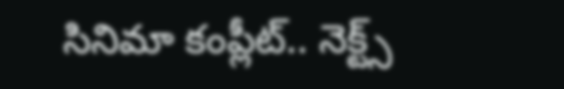సినిమా కంప్లీట్.. నెక్ట్స్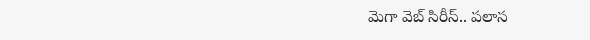మెగా వెబ్ సిరీస్.. పలాస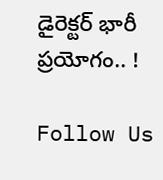డైరెక్టర్ భారీ ప్రయోగం.. !

Follow Us